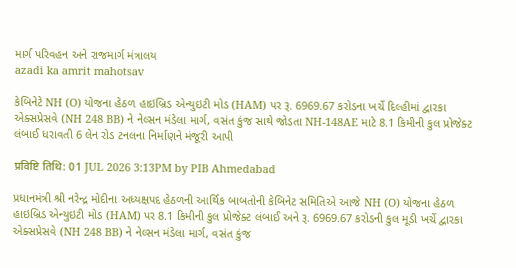માર્ગ પરિવહન અને રાજમાર્ગ મંત્રાલય
azadi ka amrit mahotsav

કેબિનેટે NH (O) યોજના હેઠળ હાઇબ્રિડ એન્યુઇટી મોડ (HAM) પર રૂ. 6969.67 કરોડના ખર્ચે દિલ્હીમાં દ્વારકા એક્સપ્રેસવે (NH 248 BB) ને નેલ્સન મંડેલા માર્ગ, વસંત કુંજ સાથે જોડતા NH-148AE માટે 8.1 કિમીની કુલ પ્રોજેક્ટ લંબાઈ ધરાવતી 6 લેન રોડ ટનલના નિર્માણને મંજૂરી આપી

प्रविष्टि तिथि: 01 JUL 2026 3:13PM by PIB Ahmedabad

પ્રધાનમંત્રી શ્રી નરેન્દ્ર મોદીના અધ્યક્ષપદ હેઠળની આર્થિક બાબતોની કેબિનેટ સમિતિએ આજે NH (O) યોજના હેઠળ હાઇબ્રિડ એન્યુઇટી મોડ (HAM) પર 8.1 કિમીની કુલ પ્રોજેક્ટ લંબાઈ અને રૂ. 6969.67 કરોડની કુલ મૂડી ખર્ચે દ્વારકા એક્સપ્રેસવે (NH 248 BB) ને નેલ્સન મંડેલા માર્ગ, વસંત કુંજ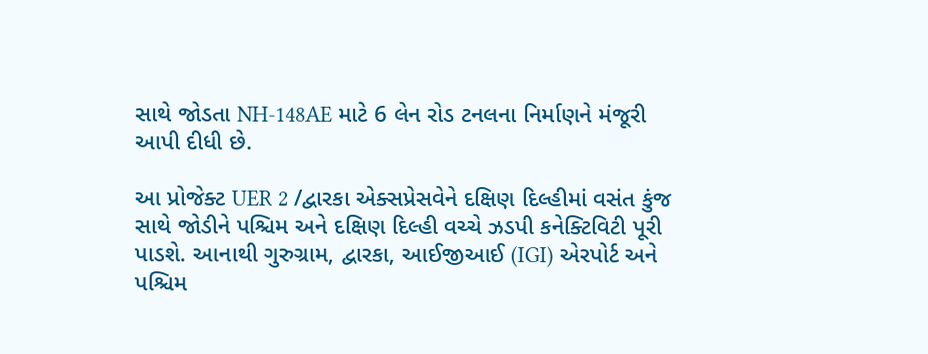સાથે જોડતા NH-148AE માટે 6 લેન રોડ ટનલના નિર્માણને મંજૂરી આપી દીધી છે.

આ પ્રોજેક્ટ UER 2 /દ્વારકા એક્સપ્રેસવેને દક્ષિણ દિલ્હીમાં વસંત કુંજ સાથે જોડીને પશ્ચિમ અને દક્ષિણ દિલ્હી વચ્ચે ઝડપી કનેક્ટિવિટી પૂરી પાડશે. આનાથી ગુરુગ્રામ, દ્વારકા, આઈજીઆઈ (IGI) એરપોર્ટ અને પશ્ચિમ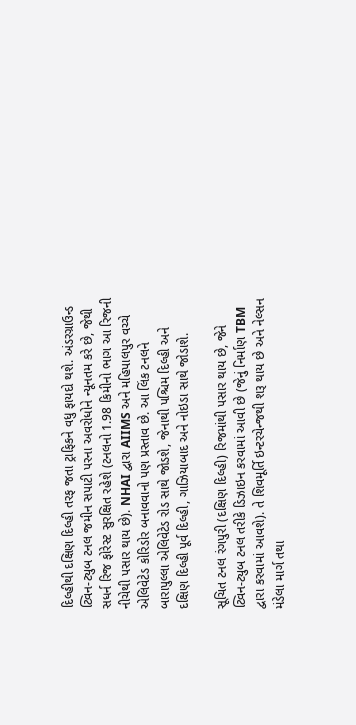દિલ્હીથી દક્ષિણ દિલ્હી તરફ જતા ટ્રાફિકને વધુ ફાયદો થશે. અંડરગ્રાઉન્ડ ટ્વિન-ટ્યુબ ટનલ જમીન સપાટી પરના અવરોધોને ન્યૂનતમ કરે છે, જેથી સધર્ન રિજ ફોરેસ્ટ સુરક્ષિત રહેશે (ટનલનો 1.98 કિમીનો ભાગ આ રિજની નીચેથી પસાર થાય છે). NHAI દ્વારા AIIMS અને મહિપાલપુર વચ્ચે એલિવેટેડ કોરિડોર બનાવવાનો પણ પ્રસ્તાવ છે. આ લિંક ટનલને બારાપુલ્લા એલિવેટેડ રોડ સાથે જોડશે, જેનાથી પશ્ચિમ દિલ્હી અને દક્ષિણ દિલ્હી પૂર્વ દિલ્હી, ગાઝિયાબાદ અને નોઇડા સાથે જોડાશે.

સૂચિત ટનલ રંગપુરી (દક્ષિણ દિલ્હી) રિજમાંથી પસાર થાય છે, જેને ટ્વિન-ટ્યુબ ટનલ તરીકે ડિઝાઇન કરવામાં આવી છે (જેનું નિર્માણ TBM દ્વારા કરવામાં આવશે). તે શિવમૂર્તિ ઇન્ટરચેન્જથી શરૂ થાય છે અને નેલ્સન મંડેલા માર્ગ તથા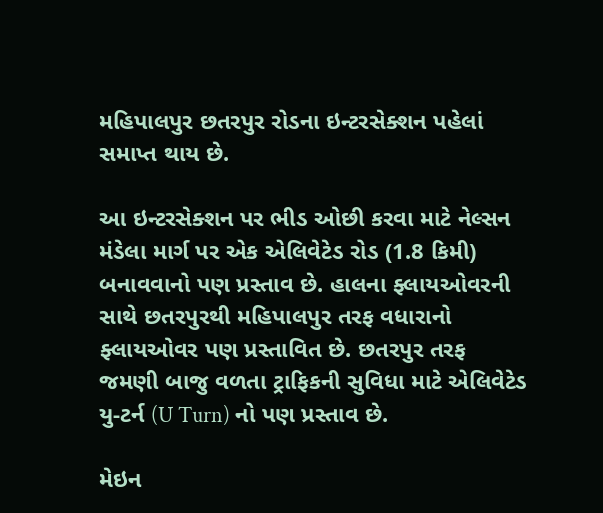મહિપાલપુર છતરપુર રોડના ઇન્ટરસેક્શન પહેલાં સમાપ્ત થાય છે.

આ ઇન્ટરસેક્શન પર ભીડ ઓછી કરવા માટે નેલ્સન મંડેલા માર્ગ પર એક એલિવેટેડ રોડ (1.8 કિમી) બનાવવાનો પણ પ્રસ્તાવ છે. હાલના ફ્લાયઓવરની સાથે છતરપુરથી મહિપાલપુર તરફ વધારાનો ફ્લાયઓવર પણ પ્રસ્તાવિત છે. છતરપુર તરફ જમણી બાજુ વળતા ટ્રાફિકની સુવિધા માટે એલિવેટેડ યુ-ટર્ન (U Turn) નો પણ પ્રસ્તાવ છે.

મેઇન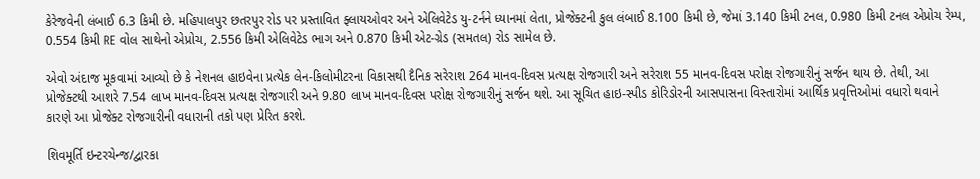કેરેજવેની લંબાઈ 6.3 કિમી છે. મહિપાલપુર છતરપુર રોડ પર પ્રસ્તાવિત ફ્લાયઓવર અને એલિવેટેડ યુ-ટર્નને ધ્યાનમાં લેતા, પ્રોજેક્ટની કુલ લંબાઈ 8.100 કિમી છે, જેમાં 3.140 કિમી ટનલ, 0.980 કિમી ટનલ એપ્રોચ રેમ્પ, 0.554 કિમી RE વોલ સાથેનો એપ્રોચ, 2.556 કિમી એલિવેટેડ ભાગ અને 0.870 કિમી એટ-ગ્રેડ (સમતલ) રોડ સામેલ છે.

એવો અંદાજ મૂકવામાં આવ્યો છે કે નેશનલ હાઇવેના પ્રત્યેક લેન-કિલોમીટરના વિકાસથી દૈનિક સરેરાશ 264 માનવ-દિવસ પ્રત્યક્ષ રોજગારી અને સરેરાશ 55 માનવ-દિવસ પરોક્ષ રોજગારીનું સર્જન થાય છે. તેથી, આ પ્રોજેક્ટથી આશરે 7.54 લાખ માનવ-દિવસ પ્રત્યક્ષ રોજગારી અને 9.80 લાખ માનવ-દિવસ પરોક્ષ રોજગારીનું સર્જન થશે. આ સૂચિત હાઇ-સ્પીડ કોરિડોરની આસપાસના વિસ્તારોમાં આર્થિક પ્રવૃત્તિઓમાં વધારો થવાને કારણે આ પ્રોજેક્ટ રોજગારીની વધારાની તકો પણ પ્રેરિત કરશે.

શિવમૂર્તિ ઇન્ટરચેન્જ/દ્વારકા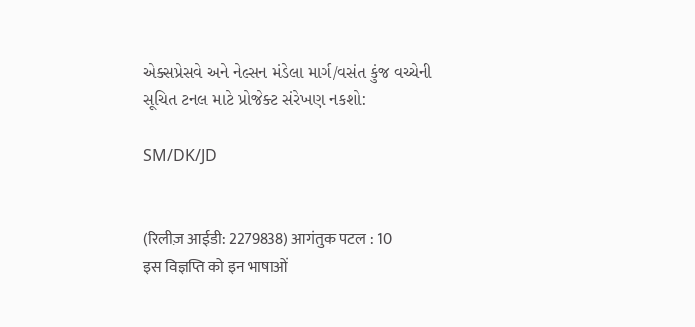એક્સપ્રેસવે અને નેલ્સન મંડેલા માર્ગ/વસંત કુંજ વચ્ચેની સૂચિત ટનલ માટે પ્રોજેક્ટ સંરેખણ નકશો:

SM/DK/JD


(रिलीज़ आईडी: 2279838) आगंतुक पटल : 10
इस विज्ञप्ति को इन भाषाओं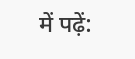में पढ़ें: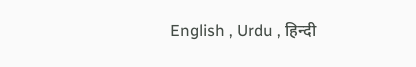English , Urdu , हिन्दी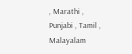, Marathi , Punjabi , Tamil , Malayalam